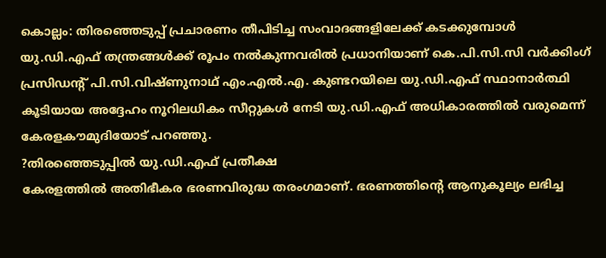കൊല്ലം: തിരഞ്ഞെടുപ്പ് പ്രചാരണം തീപിടിച്ച സംവാദങ്ങളിലേക്ക് കടക്കുമ്പോൾ യു.ഡി.എഫ് തന്ത്രങ്ങൾക്ക് രൂപം നൽകുന്നവരിൽ പ്രധാനിയാണ് കെ.പി.സി.സി വർക്കിംഗ് പ്രസിഡന്റ് പി.സി.വിഷ്ണുനാഥ് എം.എൽ.എ. കുണ്ടറയിലെ യു.ഡി.എഫ് സ്ഥാനാർത്ഥി കൂടിയായ അദ്ദേഹം നൂറിലധികം സീറ്റുകൾ നേടി യു.ഡി.എഫ് അധികാരത്തിൽ വരുമെന്ന് കേരളകൗമുദിയോട് പറഞ്ഞു.
?തിരഞ്ഞെടുപ്പിൽ യു.ഡി.എഫ് പ്രതീക്ഷ
കേരളത്തിൽ അതിഭീകര ഭരണവിരുദ്ധ തരംഗമാണ്. ഭരണത്തിന്റെ ആനുകൂല്യം ലഭിച്ച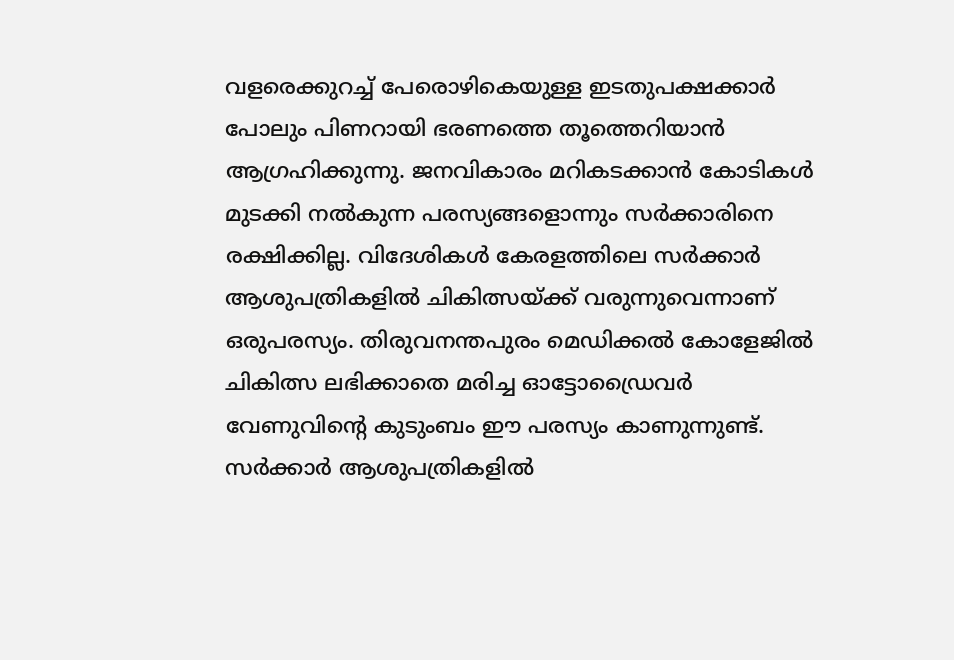വളരെക്കുറച്ച് പേരൊഴികെയുള്ള ഇടതുപക്ഷക്കാർ പോലും പിണറായി ഭരണത്തെ തൂത്തെറിയാൻ ആഗ്രഹിക്കുന്നു. ജനവികാരം മറികടക്കാൻ കോടികൾ മുടക്കി നൽകുന്ന പരസ്യങ്ങളൊന്നും സർക്കാരിനെ രക്ഷിക്കില്ല. വിദേശികൾ കേരളത്തിലെ സർക്കാർ ആശുപത്രികളിൽ ചികിത്സയ്ക്ക് വരുന്നുവെന്നാണ് ഒരുപരസ്യം. തിരുവനന്തപുരം മെഡിക്കൽ കോളേജിൽ ചികിത്സ ലഭിക്കാതെ മരിച്ച ഓട്ടോഡ്രൈവർ വേണുവിന്റെ കുടുംബം ഈ പരസ്യം കാണുന്നുണ്ട്. സർക്കാർ ആശുപത്രികളിൽ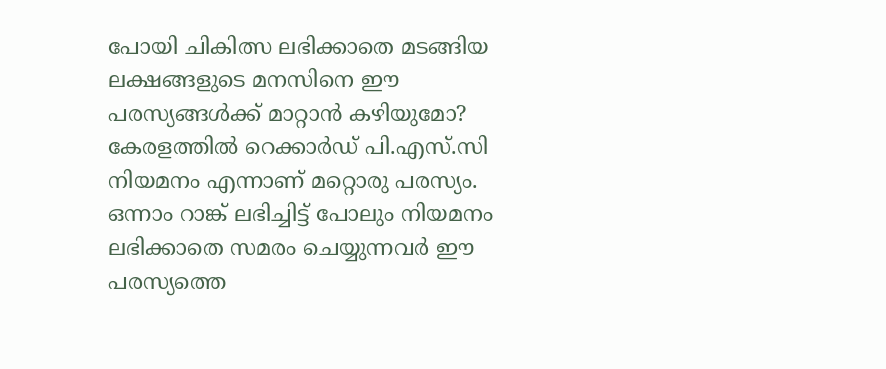പോയി ചികിത്സ ലഭിക്കാതെ മടങ്ങിയ ലക്ഷങ്ങളുടെ മനസിനെ ഈ പരസ്യങ്ങൾക്ക് മാറ്റാൻ കഴിയുമോ? കേരളത്തിൽ റെക്കാർഡ് പി.എസ്.സി നിയമനം എന്നാണ് മറ്റൊരു പരസ്യം. ഒന്നാം റാങ്ക് ലഭിച്ചിട്ട് പോലും നിയമനം ലഭിക്കാതെ സമരം ചെയ്യുന്നവർ ഈ പരസ്യത്തെ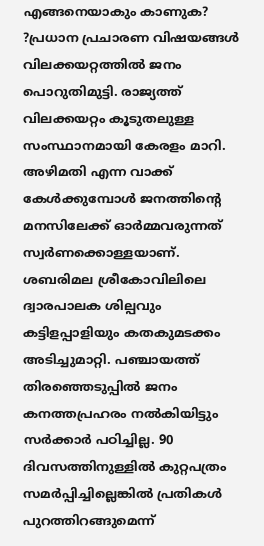എങ്ങനെയാകും കാണുക?
?പ്രധാന പ്രചാരണ വിഷയങ്ങൾ
വിലക്കയറ്റത്തിൽ ജനം പൊറുതിമുട്ടി. രാജ്യത്ത് വിലക്കയറ്റം കൂടുതലുള്ള സംസ്ഥാനമായി കേരളം മാറി. അഴിമതി എന്ന വാക്ക് കേൾക്കുമ്പോൾ ജനത്തിന്റെ മനസിലേക്ക് ഓർമ്മവരുന്നത് സ്വർണക്കൊള്ളയാണ്. ശബരിമല ശ്രീകോവിലിലെ ദ്വാരപാലക ശില്പവും കട്ടിളപ്പാളിയും കതകുമടക്കം അടിച്ചുമാറ്റി. പഞ്ചായത്ത് തിരഞ്ഞെടുപ്പിൽ ജനം കനത്തപ്രഹരം നൽകിയിട്ടും സർക്കാർ പഠിച്ചില്ല. 90 ദിവസത്തിനുള്ളിൽ കുറ്റപത്രം സമർപ്പിച്ചില്ലെങ്കിൽ പ്രതികൾ പുറത്തിറങ്ങുമെന്ന്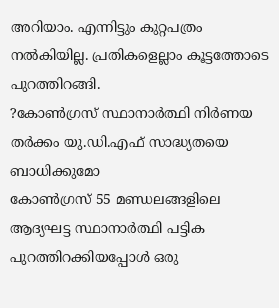അറിയാം. എന്നിട്ടും കുറ്റപത്രം നൽകിയില്ല. പ്രതികളെല്ലാം കൂട്ടത്തോടെ പുറത്തിറങ്ങി.
?കോൺഗ്രസ് സ്ഥാനാർത്ഥി നിർണയ തർക്കം യു.ഡി.എഫ് സാദ്ധ്യതയെ ബാധിക്കുമോ
കോൺഗ്രസ് 55 മണ്ഡലങ്ങളിലെ ആദ്യഘട്ട സ്ഥാനാർത്ഥി പട്ടിക പുറത്തിറക്കിയപ്പോൾ ഒരു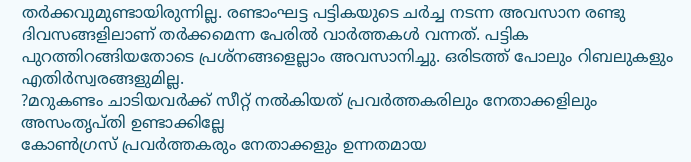തർക്കവുമുണ്ടായിരുന്നില്ല. രണ്ടാംഘട്ട പട്ടികയുടെ ചർച്ച നടന്ന അവസാന രണ്ടു ദിവസങ്ങളിലാണ് തർക്കമെന്ന പേരിൽ വാർത്തകൾ വന്നത്. പട്ടിക പുറത്തിറങ്ങിയതോടെ പ്രശ്നങ്ങളെല്ലാം അവസാനിച്ചു. ഒരിടത്ത് പോലും റിബലുകളും എതിർസ്വരങ്ങളുമില്ല.
?മറുകണ്ടം ചാടിയവർക്ക് സീറ്റ് നൽകിയത് പ്രവർത്തകരിലും നേതാക്കളിലും അസംതൃപ്തി ഉണ്ടാക്കില്ലേ
കോൺഗ്രസ് പ്രവർത്തകരും നേതാക്കളും ഉന്നതമായ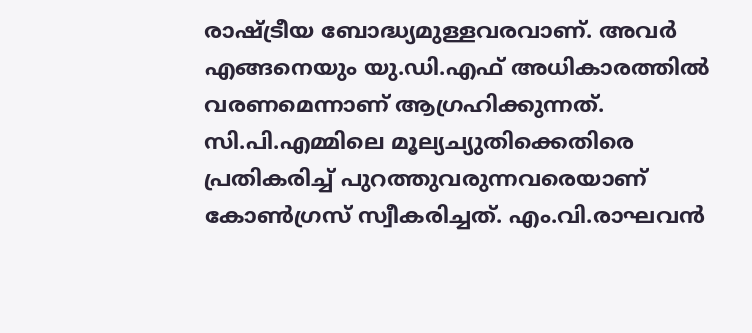രാഷ്ട്രീയ ബോദ്ധ്യമുള്ളവരവാണ്. അവർ എങ്ങനെയും യു.ഡി.എഫ് അധികാരത്തിൽ വരണമെന്നാണ് ആഗ്രഹിക്കുന്നത്. സി.പി.എമ്മിലെ മൂല്യച്യുതിക്കെതിരെ പ്രതികരിച്ച് പുറത്തുവരുന്നവരെയാണ് കോൺഗ്രസ് സ്വീകരിച്ചത്. എം.വി.രാഘവൻ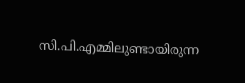സി.പി.എമ്മിലുണ്ടായിരുന്ന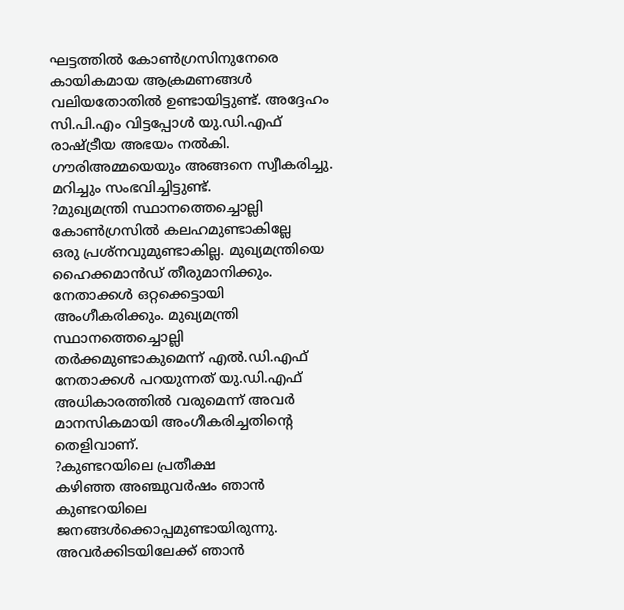ഘട്ടത്തിൽ കോൺഗ്രസിനുനേരെ കായികമായ ആക്രമണങ്ങൾ വലിയതോതിൽ ഉണ്ടായിട്ടുണ്ട്. അദ്ദേഹം സി.പി.എം വിട്ടപ്പോൾ യു.ഡി.എഫ് രാഷ്ട്രീയ അഭയം നൽകി. ഗൗരിഅമ്മയെയും അങ്ങനെ സ്വീകരിച്ചു. മറിച്ചും സംഭവിച്ചിട്ടുണ്ട്.
?മുഖ്യമന്ത്രി സ്ഥാനത്തെച്ചൊല്ലി കോൺഗ്രസിൽ കലഹമുണ്ടാകില്ലേ
ഒരു പ്രശ്നവുമുണ്ടാകില്ല. മുഖ്യമന്ത്രിയെ ഹൈക്കമാൻഡ് തീരുമാനിക്കും. നേതാക്കൾ ഒറ്റക്കെട്ടായി അംഗീകരിക്കും. മുഖ്യമന്ത്രി സ്ഥാനത്തെച്ചൊല്ലി തർക്കമുണ്ടാകുമെന്ന് എൽ.ഡി.എഫ് നേതാക്കൾ പറയുന്നത് യു.ഡി.എഫ് അധികാരത്തിൽ വരുമെന്ന് അവർ മാനസികമായി അംഗീകരിച്ചതിന്റെ തെളിവാണ്.
?കുണ്ടറയിലെ പ്രതീക്ഷ
കഴിഞ്ഞ അഞ്ചുവർഷം ഞാൻ കുണ്ടറയിലെ ജനങ്ങൾക്കൊപ്പമുണ്ടായിരുന്നു. അവർക്കിടയിലേക്ക് ഞാൻ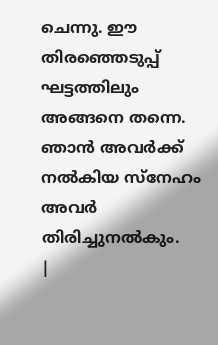ചെന്നു. ഈ തിരഞ്ഞെടുപ്പ് ഘട്ടത്തിലും അങ്ങനെ തന്നെ. ഞാൻ അവർക്ക് നൽകിയ സ്നേഹം അവർ തിരിച്ചുനൽകും.
|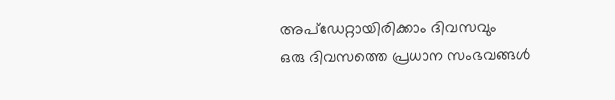അപ്ഡേറ്റായിരിക്കാം ദിവസവും
ഒരു ദിവസത്തെ പ്രധാന സംഭവങ്ങൾ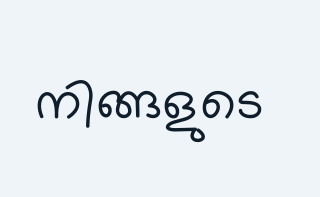നിങ്ങളുടെ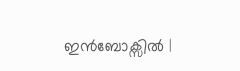ഇൻബോക്സിൽ |